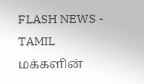FLASH NEWS - TAMIL
மக்களின்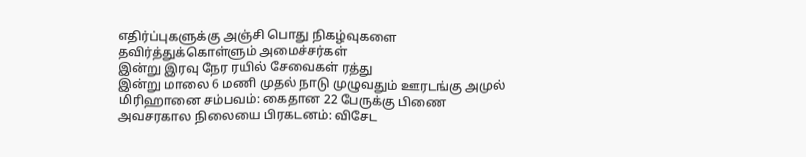எதிர்ப்புகளுக்கு அஞ்சி பொது நிகழ்வுகளை தவிர்த்துக்கொள்ளும் அமைச்சர்கள்
இன்று இரவு நேர ரயில் சேவைகள் ரத்து
இன்று மாலை 6 மணி முதல் நாடு முழுவதும் ஊரடங்கு அமுல்
மிரிஹானை சம்பவம்: கைதான 22 பேருக்கு பிணை
அவசரகால நிலையை பிரகடனம்: விசேட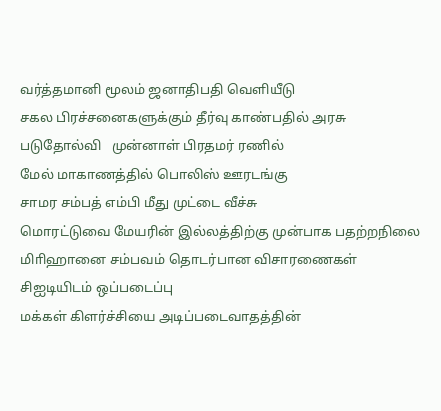வர்த்தமானி மூலம் ஜனாதிபதி வெளியீடு
சகல பிரச்சனைகளுக்கும் தீர்வு காண்பதில் அரசு படுதோல்வி   முன்னாள் பிரதமர் ரணில்
மேல் மாகாணத்தில் பொலிஸ் ஊரடங்கு
சாமர சம்பத் எம்பி மீது முட்டை வீச்சு
மொரட்டுவை மேயரின் இல்லத்திற்கு முன்பாக பதற்றநிலை
மிாிஹானை சம்பவம் தொடர்பான விசாரணைகள் சிஐடியிடம் ஒப்படைப்பு
மக்கள் கிளர்ச்சியை அடிப்படைவாதத்தின்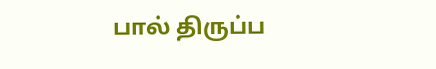பால் திருப்ப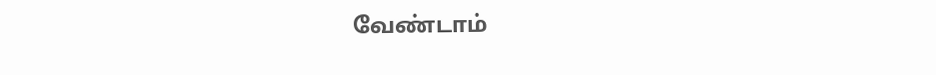வேண்டாம்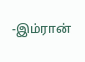-இம்ரான்